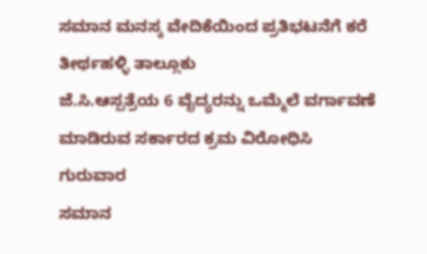ಸಮಾನ ಮನಸ್ಕ ವೇದಿಕೆಯಿಂದ ಪ್ರತಿಭಟನೆಗೆ ಕರೆ
ತೀರ್ಥಹಳ್ಳಿ ತಾಲ್ಲೂಕು
ಜೆ.ಸಿ.ಆಸ್ಪತ್ರೆಯ 6 ವೈದ್ಯರನ್ನು ಒಮ್ಮೆಲೆ ವರ್ಗಾವಣೆ ಮಾಡಿರುವ ಸರ್ಕಾರದ ಕ್ರಮ ವಿರೋಧಿಸಿ ಗುರುವಾರ
ಸಮಾನ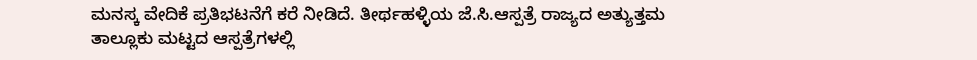ಮನಸ್ಕ ವೇದಿಕೆ ಪ್ರತಿಭಟನೆಗೆ ಕರೆ ನೀಡಿದೆ. ತೀರ್ಥಹಳ್ಳಿಯ ಜೆ.ಸಿ.ಆಸ್ಪತ್ರೆ ರಾಜ್ಯದ ಅತ್ಯುತ್ತಮ
ತಾಲ್ಲೂಕು ಮಟ್ಟದ ಆಸ್ಪತ್ರೆಗಳಲ್ಲಿ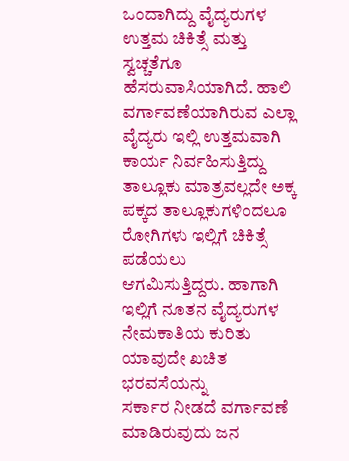ಒಂದಾಗಿದ್ದು ವೈದ್ಯರುಗಳ ಉತ್ತಮ ಚಿಕಿತ್ಸೆ ಮತ್ತು ಸ್ವಚ್ಚತೆಗೂ
ಹೆಸರುವಾಸಿಯಾಗಿದೆ. ಹಾಲಿ ವರ್ಗಾವಣೆಯಾಗಿರುವ ಎಲ್ಲಾ ವೈದ್ಯರು ಇಲ್ಲಿ ಉತ್ತಮವಾಗಿ ಕಾರ್ಯ ನಿರ್ವಹಿಸುತ್ತಿದ್ದು
ತಾಲ್ಲೂಕು ಮಾತ್ರವಲ್ಲದೇ ಅಕ್ಕ ಪಕ್ಕದ ತಾಲ್ಲೂಕುಗಳಿಂದಲೂ ರೋಗಿಗಳು ಇಲ್ಲಿಗೆ ಚಿಕಿತ್ಸೆ ಪಡೆಯಲು
ಆಗಮಿಸುತ್ತಿದ್ದರು. ಹಾಗಾಗಿ ಇಲ್ಲಿಗೆ ನೂತನ ವೈದ್ಯರುಗಳ ನೇಮಕಾತಿಯ ಕುರಿತು ಯಾವುದೇ ಖಚಿತ ಭರವಸೆಯನ್ನು
ಸರ್ಕಾರ ನೀಡದೆ ವರ್ಗಾವಣೆ ಮಾಡಿರುವುದು ಜನ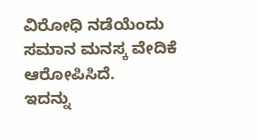ವಿರೋಧಿ ನಡೆಯೆಂದು ಸಮಾನ ಮನಸ್ಕ ವೇದಿಕೆ ಆರೋಪಿಸಿದೆ.
ಇದನ್ನು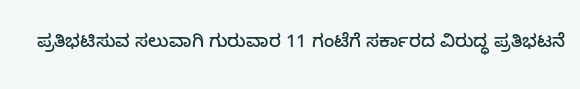ಪ್ರತಿಭಟಿಸುವ ಸಲುವಾಗಿ ಗುರುವಾರ 11 ಗಂಟೆಗೆ ಸರ್ಕಾರದ ವಿರುದ್ಧ ಪ್ರತಿಭಟನೆ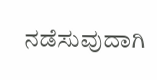ನಡೆಸುವುದಾಗಿ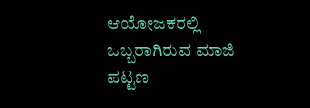ಆಯೋಜಕರಲ್ಲಿ ಒಬ್ಬರಾಗಿರುವ ಮಾಜಿ ಪಟ್ಟಣ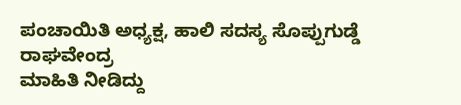ಪಂಚಾಯಿತಿ ಅಧ್ಯಕ್ಷ, ಹಾಲಿ ಸದಸ್ಯ ಸೊಪ್ಪುಗುಡ್ಡೆ ರಾಘವೇಂದ್ರ
ಮಾಹಿತಿ ನೀಡಿದ್ದು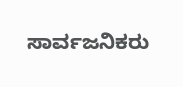ಸಾರ್ವಜನಿಕರು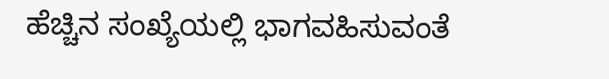ಹೆಚ್ಚಿನ ಸಂಖ್ಯೆಯಲ್ಲಿ ಭಾಗವಹಿಸುವಂತೆ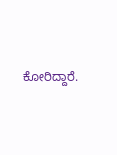ಕೋರಿದ್ದಾರೆ.